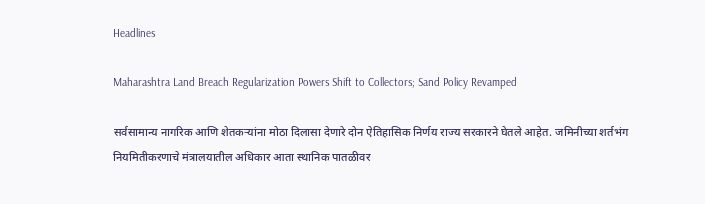Headlines

Maharashtra Land Breach Regularization Powers Shift to Collectors; Sand Policy Revamped

सर्वसामान्य नागरिक आणि शेतकऱ्यांना मोठा दिलासा देणारे दोन ऐतिहासिक निर्णय राज्य सरकारने घेतले आहेत. जमिनीच्या शर्तभंग नियमितीकरणाचे मंत्रालयातील अधिकार आता स्थानिक पातळीवर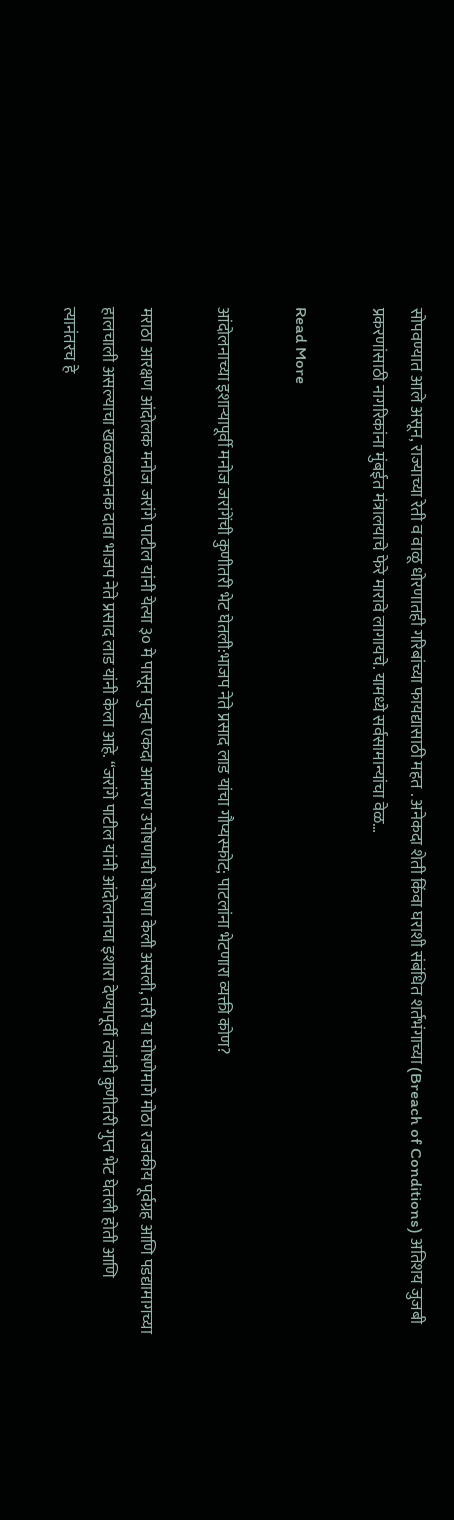सोपवण्यात आले असून, राज्याच्या रेती व वाळू धोरणातही गरिबांच्या फायद्यासाठी महत . अनेकदा शेती किंवा घराशी संबंधित शर्तभंगाच्या (Breach of Conditions) अतिशय जुजबी प्रकरणांसाठी नागरिकांना मुंबईत मंत्रालयाचे फेरे मारावे लागायचे. यामध्ये सर्वसामान्यांचा वेळ…

Read More

आंदोलनाच्या इशाऱ्यापूर्वी मनोज जरांगेंची कुणीतरी भेट घेतली:भाजप नेते प्रसाद लाड यांचा गौप्यस्फोट; पाटलांना भेटणारा व्यक्ती कोण?

मराठा आरक्षण आंदोलक मनोज जरांगे पाटील यांनी येत्या ३० मे पासून पुन्हा एकदा आमरण उपोषणाची घोषणा केली असली, तरी या घोषणेमागे मोठा राजकीय पूर्वग्रह आणि पडद्यामागच्या हालचाली असल्याचा खळबळजनक दावा भाजप नेते प्रसाद लाड यांनी केला आहे. “जरांगे पाटील यांनी आंदोलनाचा इशारा देण्यापूर्वी त्यांची कुणीतरी गुप्त भेट घेतली होती आणि त्यानंतरच हे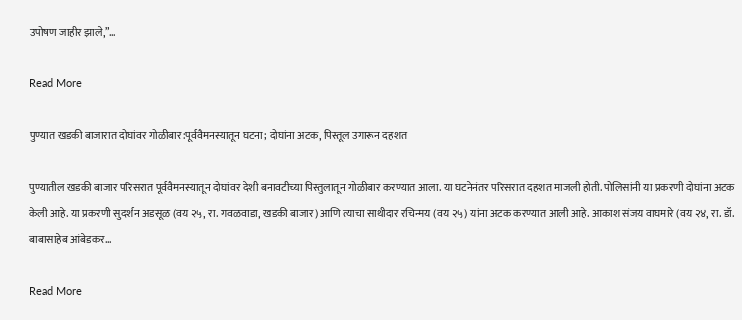उपोषण जाहीर झाले,”…

Read More

पुण्यात खडकी बाजारात दोघांवर गोळीबार:पूर्ववैमनस्यातून घटना; दोघांना अटक, पिस्तूल उगारून दहशत

पुण्यातील खडकी बाजार परिसरात पूर्ववैमनस्यातून दोघांवर देशी बनावटीच्या पिस्तुलातून गोळीबार करण्यात आला. या घटनेनंतर परिसरात दहशत माजली होती. पोलिसांनी या प्रकरणी दोघांना अटक केली आहे. या प्रकरणी सुदर्शन अडसूळ (वय २५, रा. गवळवाडा, खडकी बाजार) आणि त्याचा साथीदार रचिन्मय (वय २५) यांना अटक करण्यात आली आहे. आकाश संजय वाघमारे (वय २४, रा. डॉ. बाबासाहेब आंबेडकर…

Read More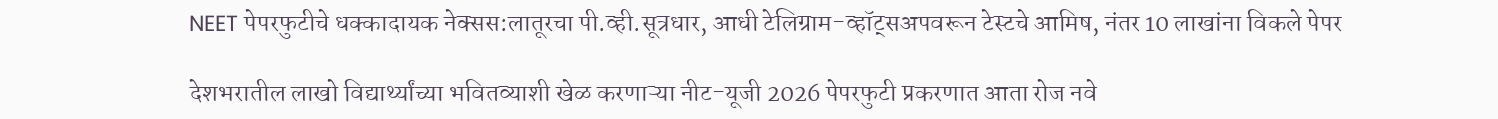NEET पेपरफुटीचे धक्कादायक नेक्सस:लातूरचा पी.व्ही.सूत्रधार, आधी टेलिग्राम-व्हॉट्सअपवरून टेस्टचे आमिष, नंतर 10 लाखांना विकले पेपर

देशभरातील लाखो विद्यार्थ्यांच्या भवितव्याशी खेळ करणाऱ्या नीट-यूजी 2026 पेपरफुटी प्रकरणात आता रोज नवे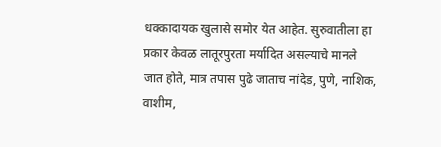धक्कादायक खुलासे समोर येत आहेत. सुरुवातीला हा प्रकार केवळ लातूरपुरता मर्यादित असल्याचे मानले जात होते, मात्र तपास पुढे जाताच नांदेड, पुणे, नाशिक, वाशीम,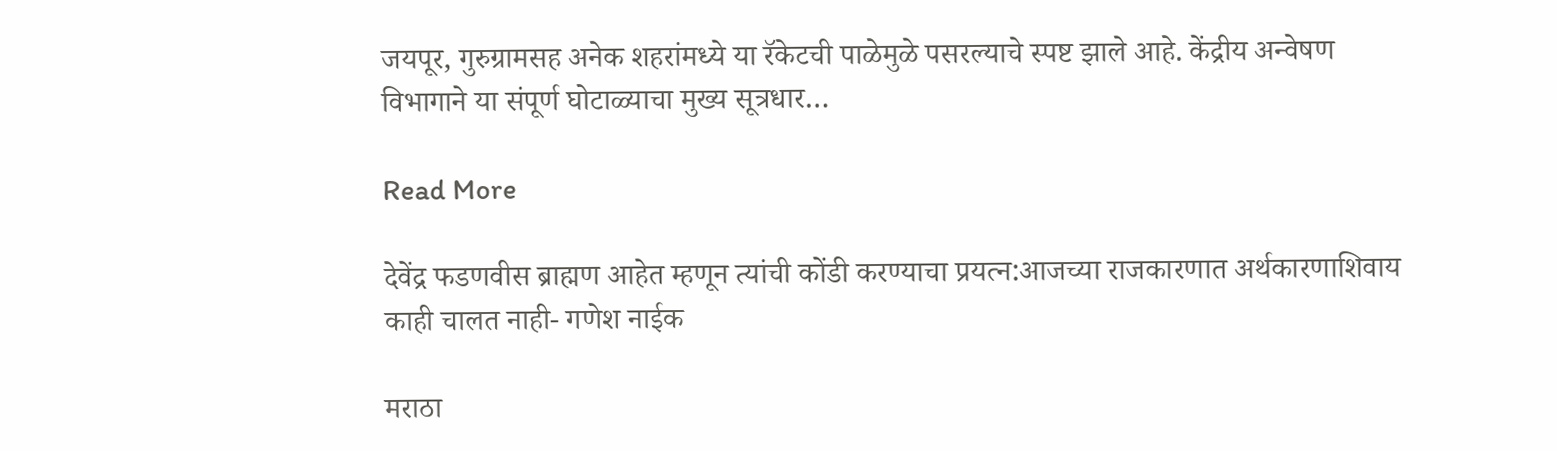जयपूर, गुरुग्रामसह अनेक शहरांमध्ये या रॅकेटची पाळेमुळे पसरल्याचे स्पष्ट झाले आहे. केंद्रीय अन्वेषण विभागाने या संपूर्ण घोटाळ्याचा मुख्य सूत्रधार…

Read More

देवेंद्र फडणवीस ब्राह्मण आहेत म्हणून त्यांची कोंडी करण्याचा प्रयत्न:आजच्या राजकारणात अर्थकारणाशिवाय काही चालत नाही- गणेश नाईक

मराठा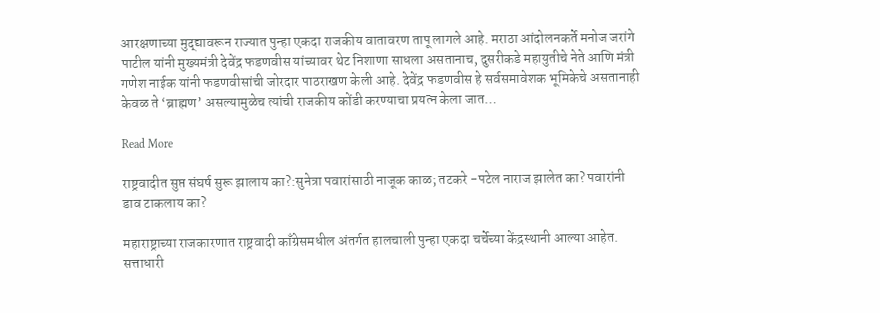आरक्षणाच्या मुद्द्यावरून राज्यात पुन्हा एकदा राजकीय वातावरण तापू लागले आहे. मराठा आंदोलनकर्ते मनोज जरांगे पाटील यांनी मुख्यमंत्री देवेंद्र फडणवीस यांच्यावर थेट निशाणा साधला असतानाच, दुसरीकडे महायुतीचे नेते आणि मंत्री गणेश नाईक यांनी फडणवीसांची जोरदार पाठराखण केली आहे. देवेंद्र फडणवीस हे सर्वसमावेशक भूमिकेचे असतानाही केवळ ते ‘ब्राह्मण’ असल्यामुळेच त्यांची राजकीय कोंडी करण्याचा प्रयत्न केला जात…

Read More

राष्ट्रवादीत सुप्त संघर्ष सुरू झालाय का?:सुनेत्रा पवारांसाठी नाजूक काळ; तटकरे -पटेल नाराज झालेत का? पवारांनी डाव टाकलाय का?

महाराष्ट्राच्या राजकारणात राष्ट्रवादी काँग्रेसमधील अंतर्गत हालचाली पुन्हा एकदा चर्चेच्या केंद्रस्थानी आल्या आहेत. सत्ताधारी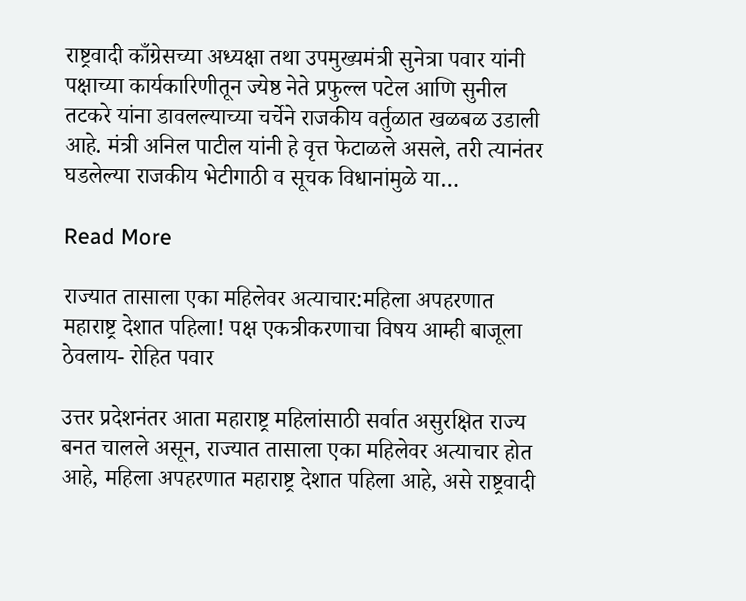राष्ट्रवादी काँग्रेसच्या अध्यक्षा तथा उपमुख्यमंत्री सुनेत्रा पवार यांनी पक्षाच्या कार्यकारिणीतून ज्येष्ठ नेते प्रफुल्ल पटेल आणि सुनील तटकरे यांना डावलल्याच्या चर्चेने राजकीय वर्तुळात खळबळ उडाली आहे. मंत्री अनिल पाटील यांनी हे वृत्त फेटाळले असले, तरी त्यानंतर घडलेल्या राजकीय भेटीगाठी व सूचक विधानांमुळे या…

Read More

राज्यात तासाला एका महिलेवर अत्याचार:महिला अपहरणात महाराष्ट्र देशात पहिला! पक्ष एकत्रीकरणाचा विषय आम्ही बाजूला ठेवलाय- रोहित पवार

उत्तर प्रदेशनंतर आता महाराष्ट्र महिलांसाठी सर्वात असुरक्षित राज्य बनत चालले असून, राज्यात तासाला एका महिलेवर अत्याचार होत आहे, महिला अपहरणात महाराष्ट्र देशात पहिला आहे, असे राष्ट्रवादी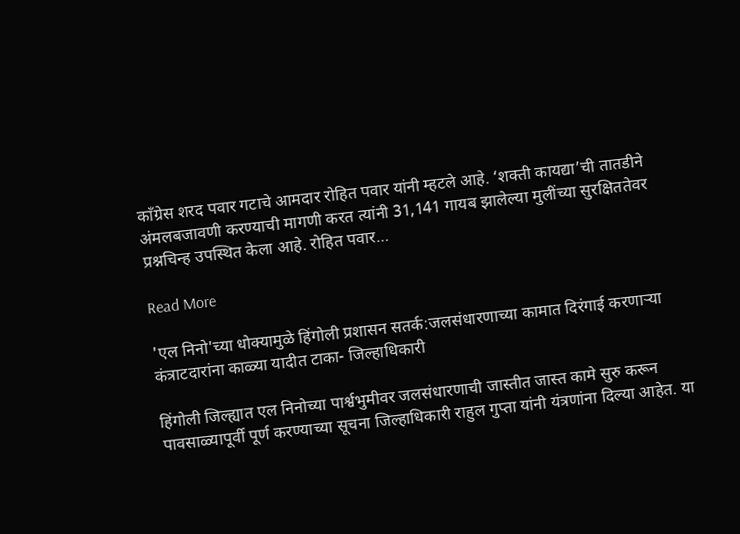काँग्रेस शरद पवार गटाचे आमदार रोहित पवार यांनी म्हटले आहे. ‘शक्ती कायद्या’ची तातडीने अंमलबजावणी करण्याची मागणी करत त्यांनी 31,141 गायब झालेल्या मुलींच्या सुरक्षिततेवर प्रश्नचिन्ह उपस्थित केला आहे. रोहित पवार…

Read More

'एल निनो'च्या धोक्यामुळे हिंगोली प्रशासन सतर्क:जलसंधारणाच्या कामात दिरंगाई करणाऱ्या कंत्राटदारांना काळ्या यादीत टाका- जिल्हाधिकारी

हिंगोली जिल्ह्यात एल निनोच्या पार्श्वभुमीवर जलसंधारणाची जास्तीत जास्त कामे सुरु करून पावसाळ्यापूर्वी पूर्ण करण्याच्या सूचना जिल्हाधिकारी राहुल गुप्ता यांनी यंत्रणांना दिल्या आहेत. या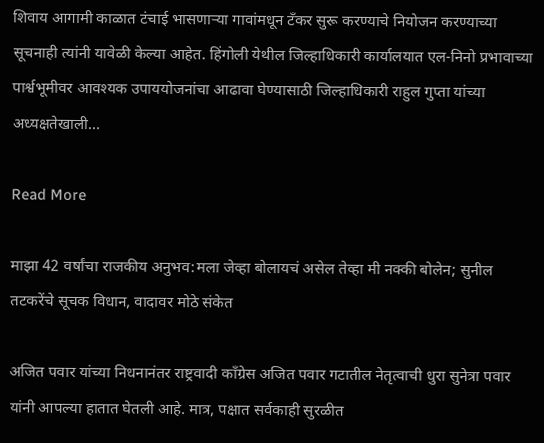शिवाय आगामी काळात टंचाई भासणाऱ्या गावांमधून टँकर सुरू करण्याचे नियोजन करण्याच्या सूचनाही त्यांनी यावेळी केल्या आहेत. हिंगोली येथील जिल्हाधिकारी कार्यालयात एल-निनो प्रभावाच्या पार्श्वभूमीवर आवश्यक उपाययोजनांचा आढावा घेण्यासाठी जिल्हाधिकारी राहुल गुप्ता यांच्या अध्यक्षतेखाली…

Read More

माझा 42 वर्षांचा राजकीय अनुभव:मला जेव्हा बोलायचं असेल तेव्हा मी नक्की बोलेन; सुनील तटकरेंचे सूचक विधान, वादावर मोठे संकेत

अजित पवार यांच्या निधनानंतर राष्ट्रवादी काँग्रेस अजित पवार गटातील नेतृत्वाची धुरा सुनेत्रा पवार यांनी आपल्या हातात घेतली आहे. मात्र, पक्षात सर्वकाही सुरळीत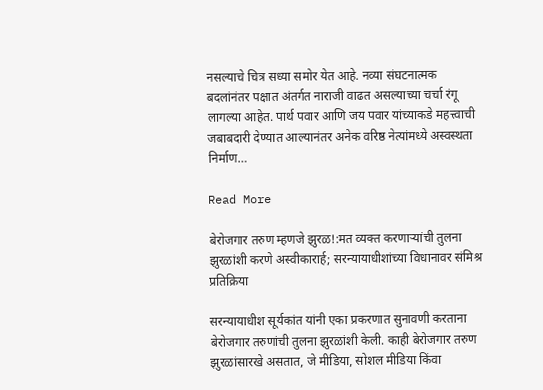नसल्याचे चित्र सध्या समोर येत आहे. नव्या संघटनात्मक बदलांनंतर पक्षात अंतर्गत नाराजी वाढत असल्याच्या चर्चा रंगू लागल्या आहेत. पार्थ पवार आणि जय पवार यांच्याकडे महत्त्वाची जबाबदारी देण्यात आल्यानंतर अनेक वरिष्ठ नेत्यांमध्ये अस्वस्थता निर्माण…

Read More

बेरोजगार तरुण म्हणजे झुरळ!:मत व्यक्त करणाऱ्यांची तुलना झुरळांशी करणे अस्वीकारार्ह; सरन्यायाधीशांच्या विधानावर संमिश्र प्रतिक्रिया

सरन्यायाधीश सूर्यकांत यांनी एका प्रकरणात सुनावणी करताना बेरोजगार तरुणांची तुलना झुरळांशी केली. काही बेरोजगार तरुण झुरळांसारखे असतात, जे मीडिया, सोशल मीडिया किंवा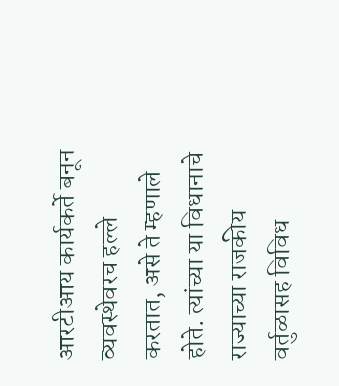आरटीआय कार्यकर्ते बनून व्यवस्थेवरच हल्ले करतात, असे ते म्हणाले होते. त्यांच्या या विधानाचे राज्याच्या राजकीय वर्तुळासह विविध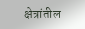क्षेत्रांतील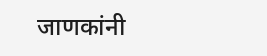जाणकांनी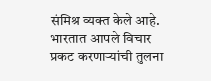संमिश्र व्यक्त केले आहे. भारतात आपले विचार प्रकट करणाऱ्यांची तुलना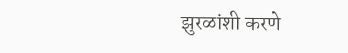झुरळांशी करणे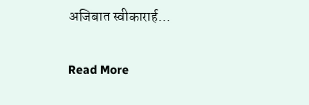अजिबात स्वीकारार्ह…

Read More